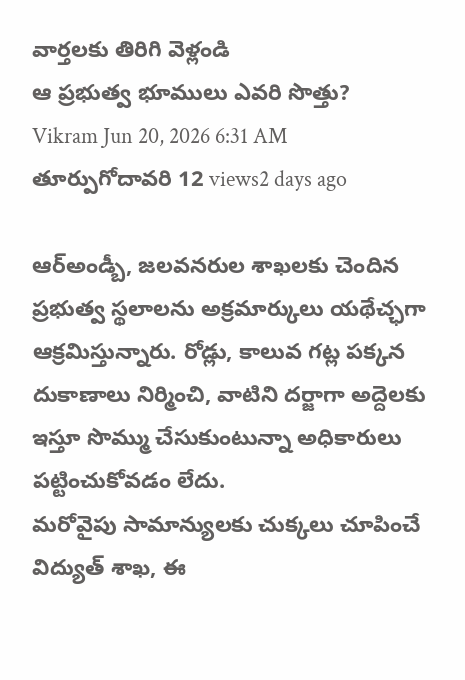వార్తలకు తిరిగి వెళ్లండి
ఆ ప్రభుత్వ భూములు ఎవరి సొత్తు?
Vikram Jun 20, 2026 6:31 AM తూర్పుగోదావరి 12 views2 days ago

ఆర్అండ్బీ, జలవనరుల శాఖలకు చెందిన ప్రభుత్వ స్థలాలను అక్రమార్కులు యథేచ్ఛగా ఆక్రమిస్తున్నారు. రోడ్లు, కాలువ గట్ల పక్కన దుకాణాలు నిర్మించి, వాటిని దర్జాగా అద్దెలకు ఇస్తూ సొమ్ము చేసుకుంటున్నా అధికారులు పట్టించుకోవడం లేదు.
మరోవైపు సామాన్యులకు చుక్కలు చూపించే విద్యుత్ శాఖ, ఈ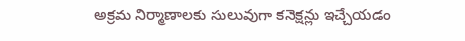అక్రమ నిర్మాణాలకు సులువుగా కనెక్షన్లు ఇచ్చేయడం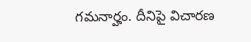గమనార్హం. దీనిపై విచారణ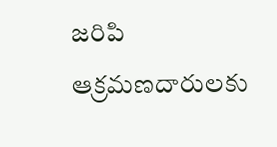జరిపి ఆక్రమణదారులకు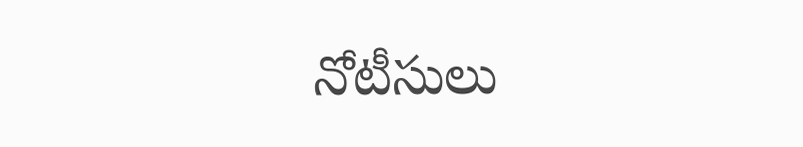నోటీసులు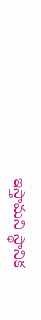ఇస్తామని స్థానిక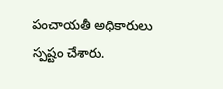పంచాయతీ అధికారులు స్పష్టం చేశారు.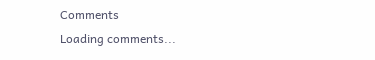Comments
Loading comments...